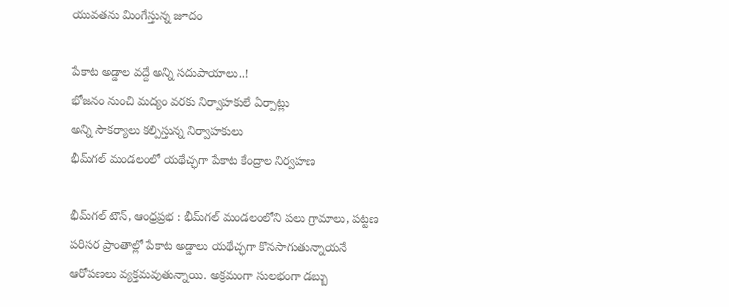యువతను మింగేస్తున్న జూదం

పేకాట అడ్డాల వద్దే అన్ని సదుపాయాలు..!
భోజనం నుంచి మద్యం వరకు నిర్వాహకులే ఏర్పాట్లు
అన్ని సౌకర్యాలు కల్పిస్తున్న నిర్వాహకులు
భీమ్‌గల్ మండలంలో యథేచ్ఛగా పేకాట కేంద్రాల‌ నిర్వహణ

భీమ్‌గల్ టౌన్, ఆంధ్రప్రభ : భీమ్‌గల్ మండలంలోని పలు గ్రామాలు, పట్టణ పరిసర ప్రాంతాల్లో పేకాట అడ్డాలు యథేచ్ఛగా కొనసాగుతున్నాయనే ఆరోపణలు వ్యక్తమవుతున్నాయి. అక్రమంగా సులభంగా డబ్బు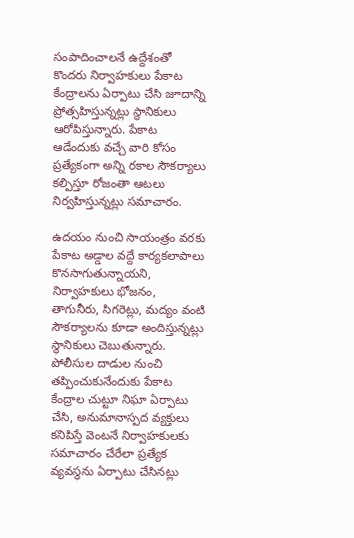సంపాదించాలనే ఉద్దేశంతో కొందరు నిర్వాహకులు పేకాట కేంద్రాలను ఏర్పాటు చేసి జూదాన్ని ప్రోత్సహిస్తున్నట్లు స్థానికులు ఆరోపిస్తున్నారు. పేకాట ఆడేందుకు వచ్చే వారి కోసం ప్రత్యేకంగా అన్ని రకాల సౌకర్యాలు కల్పిస్తూ రోజంతా ఆటలు నిర్వహిస్తున్నట్లు సమాచారం.

ఉదయం నుంచి సాయంత్రం వరకు పేకాట అడ్డాల వద్దే కార్యకలాపాలు కొనసాగుతున్నాయని, నిర్వాహకులు భోజనం, తాగునీరు, సిగరెట్లు, మద్యం వంటి సౌకర్యాలను కూడా అందిస్తున్నట్లు స్థానికులు చెబుతున్నారు. పోలీసుల దాడుల నుంచి తప్పించుకునేందుకు పేకాట కేంద్రాల చుట్టూ నిఘా ఏర్పాటు చేసి, అనుమానాస్పద వ్యక్తులు కనిపిస్తే వెంటనే నిర్వాహకులకు సమాచారం చేరేలా ప్రత్యేక వ్యవస్థను ఏర్పాటు చేసినట్లు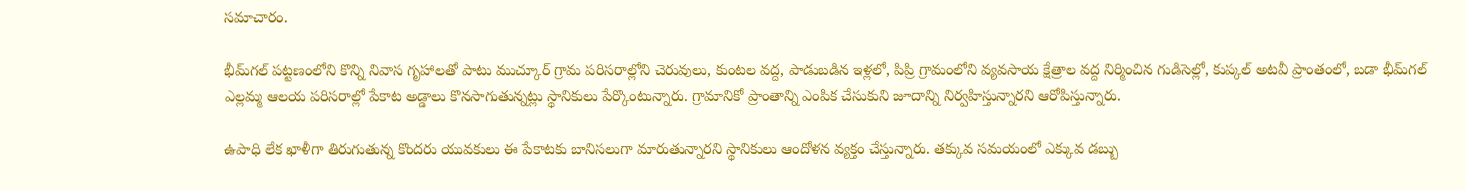సమాచారం.

భీమ్‌గల్ పట్టణంలోని కొన్ని నివాస గృహాలతో పాటు ముచ్కూర్ గ్రామ పరిసరాల్లోని చెరువులు, కుంటల వద్ద, పాడుబడిన ఇళ్లలో, పిప్రి గ్రామంలోని వ్యవసాయ క్షేత్రాల వద్ద నిర్మించిన గుడిసెల్లో, కుప్కల్ అటవీ ప్రాంతంలో, బడా భీమ్‌గల్ ఎల్లమ్మ ఆలయ పరిసరాల్లో పేకాట అడ్డాలు కొనసాగుతున్నట్లు స్థానికులు పేర్కొంటున్నారు. గ్రామానికో ప్రాంతాన్ని ఎంపిక చేసుకుని జూదాన్ని నిర్వహిస్తున్నారని ఆరోపిస్తున్నారు.

ఉపాధి లేక ఖాళీగా తిరుగుతున్న కొందరు యువకులు ఈ పేకాటకు బానిసలుగా మారుతున్నారని స్థానికులు ఆందోళన వ్యక్తం చేస్తున్నారు. తక్కువ సమయంలో ఎక్కువ డబ్బు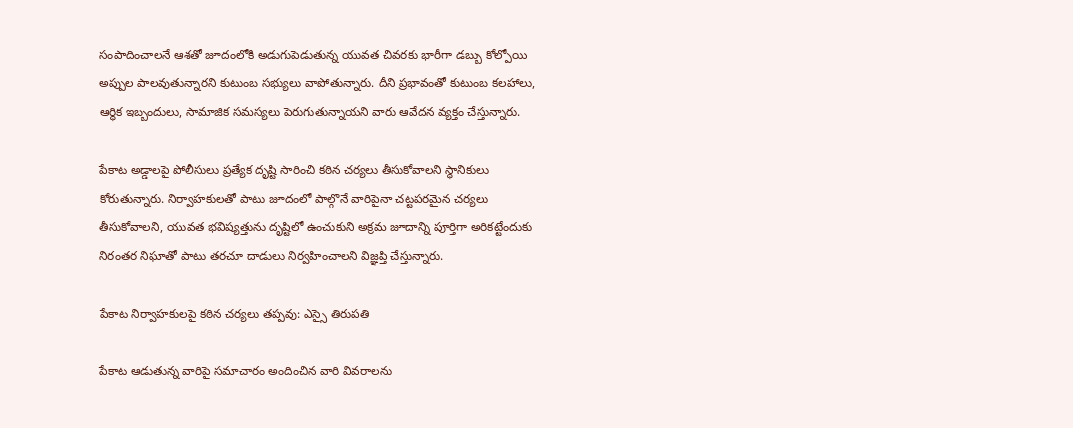సంపాదించాలనే ఆశతో జూదంలోకి అడుగుపెడుతున్న యువత చివరకు భారీగా డబ్బు కోల్పోయి అప్పుల పాలవుతున్నారని కుటుంబ సభ్యులు వాపోతున్నారు. దీని ప్రభావంతో కుటుంబ కలహాలు, ఆర్థిక ఇబ్బందులు, సామాజిక సమస్యలు పెరుగుతున్నాయని వారు ఆవేదన వ్యక్తం చేస్తున్నారు.

పేకాట అడ్డాలపై పోలీసులు ప్రత్యేక దృష్టి సారించి కఠిన చర్యలు తీసుకోవాలని స్థానికులు కోరుతున్నారు. నిర్వాహకులతో పాటు జూదంలో పాల్గొనే వారిపైనా చట్టపరమైన చర్యలు తీసుకోవాలని, యువత భవిష్యత్తును దృష్టిలో ఉంచుకుని అక్రమ జూదాన్ని పూర్తిగా అరికట్టేందుకు నిరంతర నిఘాతో పాటు తరచూ దాడులు నిర్వహించాలని విజ్ఞప్తి చేస్తున్నారు.

పేకాట నిర్వాహకులపై కఠిన చర్యలు తప్పవు: ఎస్సై తిరుపతి

పేకాట ఆడుతున్న వారిపై సమాచారం అందించిన వారి వివరాలను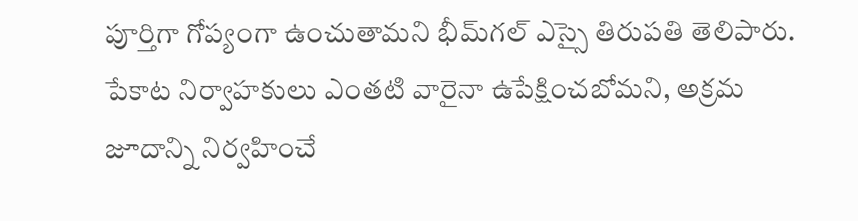పూర్తిగా గోప్యంగా ఉంచుతామని భీమ్‌గల్ ఎస్సై తిరుపతి తెలిపారు. పేకాట నిర్వాహకులు ఎంతటి వారైనా ఉపేక్షించబోమని, అక్రమ జూదాన్ని నిర్వహించే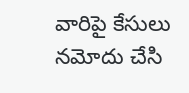వారిపై కేసులు నమోదు చేసి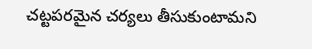చట్టపరమైన చర్యలు తీసుకుంటామని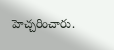హెచ్చరించారు.